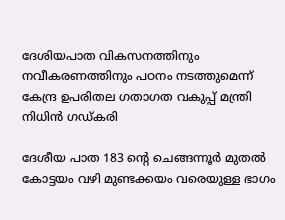ദേശിയപാത വികസനത്തിനും നവീകരണത്തിനും പഠനം നടത്തുമെന്ന് കേന്ദ്ര ഉപരിതല ഗതാഗത വകുപ്പ് മന്ത്രി നിധിന്‍ ഗഡ്കരി

ദേശീയ പാത 183 ന്റെ ചെങ്ങന്നൂര്‍ മുതല്‍ കോട്ടയം വഴി മുണ്ടക്കയം വരെയുള്ള ഭാഗം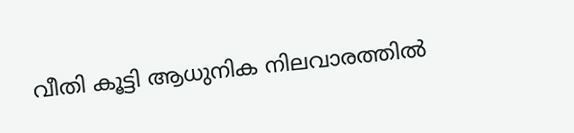വീതി കൂട്ടി ആധുനിക നിലവാരത്തില്‍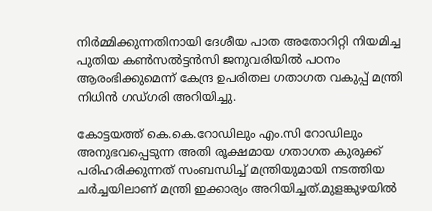നിര്‍മ്മിക്കുന്നതിനായി ദേശീയ പാത അതോറിറ്റി നിയമിച്ച പുതിയ കണ്‍സല്‍ട്ടന്‍സി ജനുവരിയില്‍ പഠനം ആരംഭിക്കുമെന്ന് കേന്ദ്ര ഉപരിതല ഗതാഗത വകുപ്പ് മന്ത്രി നിധിന്‍ ഗഡ്ഗരി അറിയിച്ചു.

കോട്ടയത്ത് കെ.കെ.റോഡിലും എം.സി റോഡിലും അനുഭവപ്പെടുന്ന അതി രൂക്ഷമായ ഗതാഗത കുരുക്ക് പരിഹരിക്കുന്നത് സംബന്ധിച്ച് മന്ത്രിയുമായി നടത്തിയ ചര്‍ച്ചയിലാണ് മന്ത്രി ഇക്കാര്യം അറിയിച്ചത്.മുളങ്കുഴയില്‍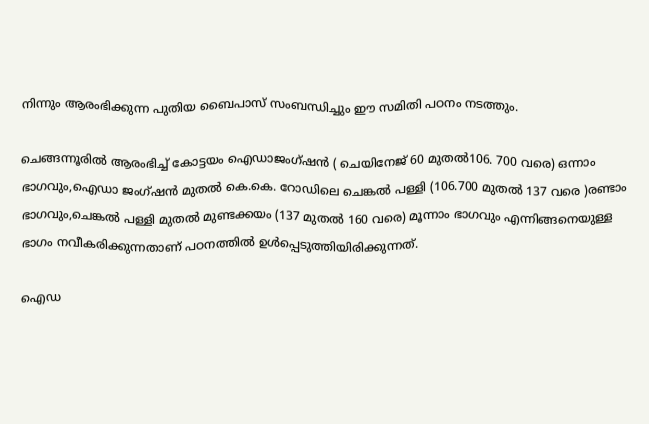നിന്നും ആരംഭിക്കുന്ന പുതിയ ബൈപാസ് സംബന്ധിച്ചും ഈ സമിതി പഠനം നടത്തും.

ചെങ്ങന്നൂരില്‍ ആരംഭിച്ച് കോട്ടയം ഐഡാജംഗ്ഷന്‍ ( ചെയിനേജ് 60 മുതല്‍106. 700 വരെ) ഒന്നാം ഭാഗവും,ഐഡാ ജംഗ്ഷന്‍ മുതല്‍ കെ.കെ. റോഡിലെ ചെങ്കല്‍ പള്ളി (106.700 മുതല്‍ 137 വരെ )രണ്ടാം ഭാഗവും,ചെങ്കല്‍ പള്ളി മുതല്‍ മുണ്ടക്കയം (137 മുതല്‍ 160 വരെ) മൂന്നാം ഭാഗവും എന്നിങ്ങനെയുള്ള ഭാഗം നവീകരിക്കുന്നതാണ് പഠനത്തില്‍ ഉള്‍പ്പെടുത്തിയിരിക്കുന്നത്.

ഐഡ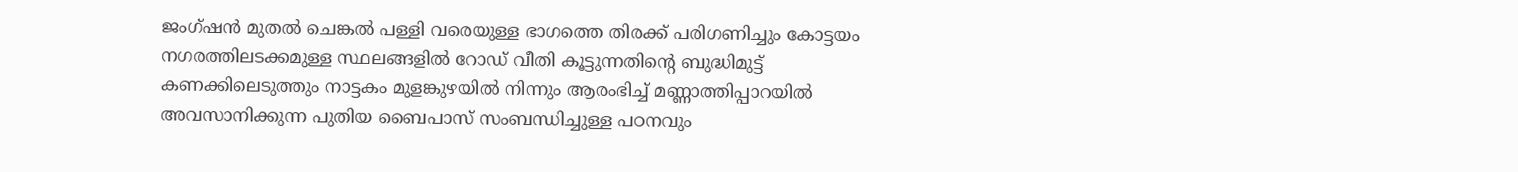ജംഗ്ഷന്‍ മുതല്‍ ചെങ്കല്‍ പള്ളി വരെയുള്ള ഭാഗത്തെ തിരക്ക് പരിഗണിച്ചും കോട്ടയം നഗരത്തിലടക്കമുള്ള സ്ഥലങ്ങളില്‍ റോഡ് വീതി കൂട്ടുന്നതിന്റെ ബുദ്ധിമുട്ട് കണക്കിലെടുത്തും നാട്ടകം മുളങ്കുഴയില്‍ നിന്നും ആരംഭിച്ച് മണ്ണാത്തിപ്പാറയില്‍ അവസാനിക്കുന്ന പുതിയ ബൈപാസ് സംബന്ധിച്ചുള്ള പഠനവും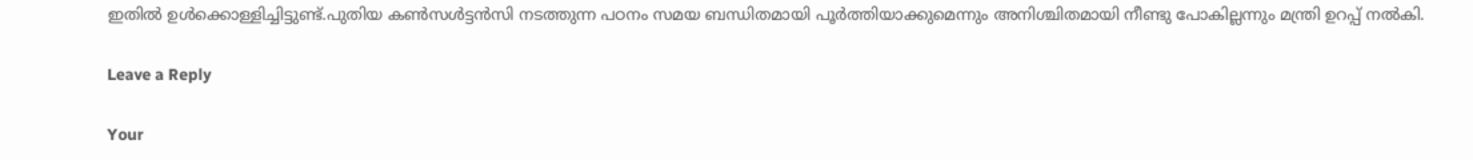ഇതില്‍ ഉള്‍ക്കൊള്ളിച്ചിട്ടുണ്ട്.പുതിയ കണ്‍സള്‍ട്ടന്‍സി നടത്തുന്ന പഠനം സമയ ബന്ധിതമായി പൂര്‍ത്തിയാക്കുമെന്നും അനിശ്ചിതമായി നീണ്ടു പോകില്ലന്നും മന്ത്രി ഉറപ്പ് നല്‍കി.

Leave a Reply

Your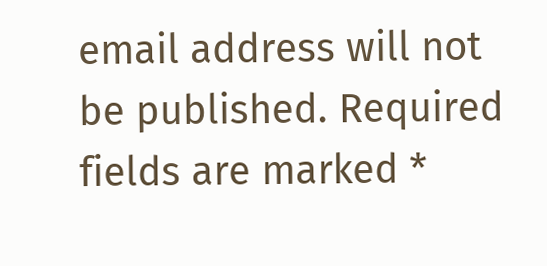email address will not be published. Required fields are marked *